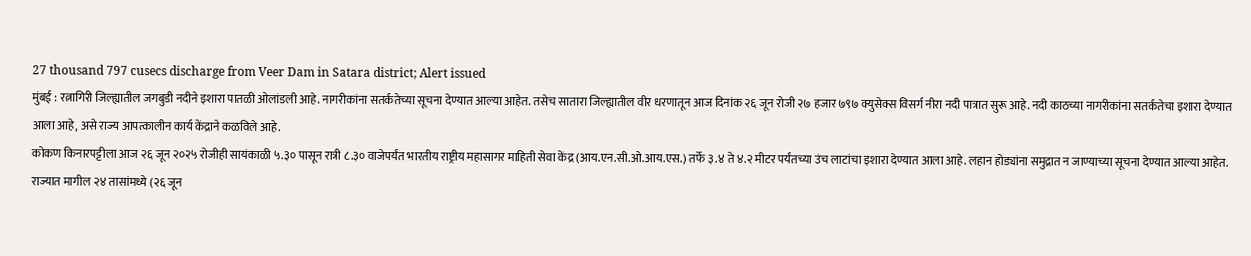27 thousand 797 cusecs discharge from Veer Dam in Satara district; Alert issued
मुंबई : रत्नागिरी जिल्ह्यातील जगबुडी नदीने इशारा पातळी ओलांडली आहे. नागरीकांना सतर्कतेच्या सूचना देण्यात आल्या आहेत. तसेच सातारा जिल्ह्यातील वीर धरणातून आज दिनांक २६ जून रोजी २७ हजार ७९७ क्युसेक्स विसर्ग नीरा नदी पात्रात सुरू आहे. नदी काठच्या नागरीकांना सतर्कतेचा इशारा देण्यात आला आहे, असे राज्य आपत्कालीन कार्य केंद्राने कळविले आहे.
कोकण किनारपट्टीला आज २६ जून २०२५ रोजीही सायंकाळी ५.३० पासून रात्री ८.३० वाजेपर्यंत भारतीय राष्ट्रीय महासागर माहिती सेवा केंद्र (आय.एन.सी.ओ.आय.एस.) तर्फे ३.४ ते ४.२ मीटर पर्यंतच्या उंच लाटांचा इशारा देण्यात आला आहे. लहान होड्यांना समुद्रात न जाण्याच्या सूचना देण्यात आल्या आहेत.
राज्यात मागील २४ तासांमध्ये (२६ जून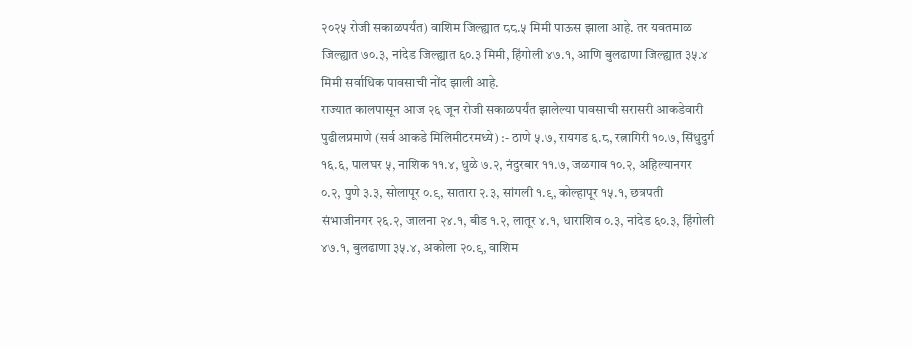२०२५ रोजी सकाळपर्यंत) वाशिम जिल्ह्यात ८८.५ मिमी पाऊस झाला आहे. तर यवतमाळ जिल्ह्यात ७०.३, नांदेड जिल्ह्यात ६०.३ मिमी, हिंगोली ४७.१, आणि बुलढाणा जिल्ह्यात ३५.४ मिमी सर्वाधिक पावसाची नोंद झाली आहे.
राज्यात कालपासून आज २६ जून रोजी सकाळपर्यंत झालेल्या पावसाची सरासरी आकडेवारी पुढीलप्रमाणे (सर्व आकडे मिलिमीटरमध्ये) :- ठाणे ५.७, रायगड ६.८, रत्नागिरी १०.७, सिंधुदुर्ग १६.६, पालघर ५, नाशिक ११.४, धुळे ७.२, नंदुरबार ११.७, जळगाव १०.२, अहिल्यानगर ०.२, पुणे ३.३, सोलापूर ०.९, सातारा २.३, सांगली १.९, कोल्हापूर १५.१, छत्रपती संभाजीनगर २६.२, जालना २४.१, बीड १.२, लातूर ४.१, धाराशिव ०.३, नांदेड ६०.३, हिंगोली ४७.१, बुलढाणा ३५.४, अकोला २०.९, वाशिम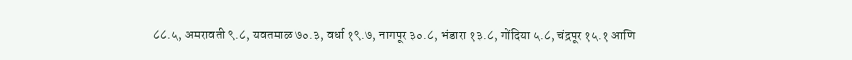८८.५, अमरावती ९.८, यवतमाळ ७०.३, वर्धा १९.७, नागपूर ३०.८, भंडारा १३.८, गोंदिया ५.८, चंद्रपूर १५.१ आणि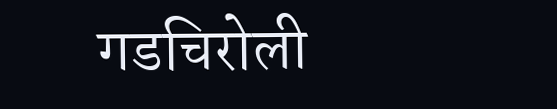गडचिरोली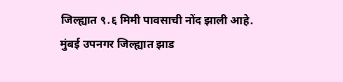जिल्ह्यात ९.६ मिमी पावसाची नोंद झाली आहे.
मुंबई उपनगर जिल्ह्यात झाड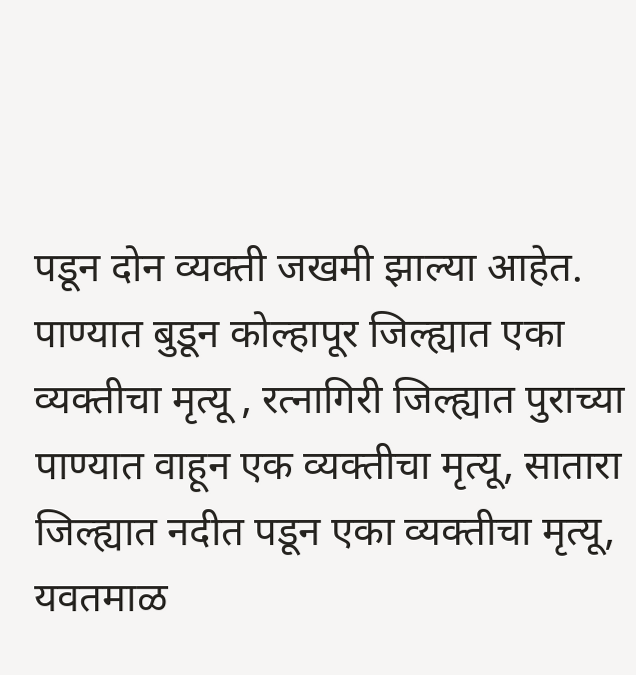पडून दोन व्यक्ती जखमी झाल्या आहेत. पाण्यात बुडून कोल्हापूर जिल्ह्यात एका व्यक्तीचा मृत्यू , रत्नागिरी जिल्ह्यात पुराच्या पाण्यात वाहून एक व्यक्तीचा मृत्यू, सातारा जिल्ह्यात नदीत पडून एका व्यक्तीचा मृत्यू, यवतमाळ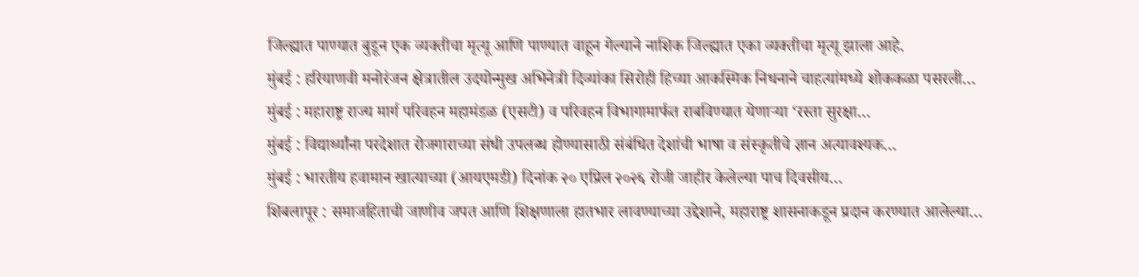जिल्ह्यात पाण्यात बुडून एक व्यक्तीचा मृत्यू आणि पाण्यात वाहून गेल्याने नाशिक जिल्ह्यात एका व्यक्तीचा मृत्यू झाला आहे.
मुंबई : हरियाणवी मनोरंजन क्षेत्रातील उदयोन्मुख अभिनेत्री दिव्यांका सिरोही हिच्या आकस्मिक निधनाने चाहत्यांमध्ये शोककळा पसरली…
मुंबई : महाराष्ट्र राज्य मार्ग परिवहन महामंडळ (एसटी) व परिवहन विभागामार्फत राबविण्यात येणाऱ्या ‘रस्ता सुरक्षा…
मुंबई : विद्यार्थ्यांना परदेशात रोजगाराच्या संधी उपलब्ध होण्यासाठी संबंधित देशांची भाषा व संस्कृतीचे ज्ञान अत्यावश्यक…
मुंबई : भारतीय हवामान खात्याच्या (आयएमडी) दिनांक २० एप्रिल २०२६ रोजी जाहीर केलेल्या पाच दिवसीय…
शिबलापूर : समाजहिताची जाणीव जपत आणि शिक्षणाला हातभार लावण्याच्या उद्देशाने, महाराष्ट्र शासनाकडून प्रदान करण्यात आलेल्या…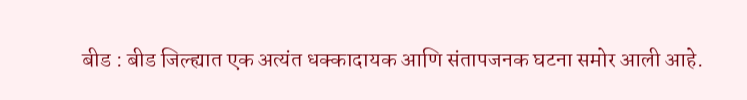बीड : बीड जिल्ह्यात एक अत्यंत धक्कादायक आणि संतापजनक घटना समोर आली आहे.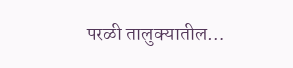परळी तालुक्यातील…